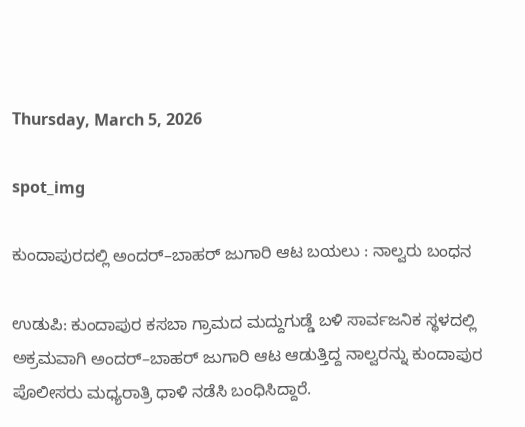Thursday, March 5, 2026

spot_img

ಕುಂದಾಪುರದಲ್ಲಿ ಅಂದರ್–ಬಾಹರ್ ಜುಗಾರಿ ಆಟ ಬಯಲು : ನಾಲ್ವರು ಬಂಧನ

ಉಡುಪಿ: ಕುಂದಾಪುರ ಕಸಬಾ ಗ್ರಾಮದ ಮದ್ದುಗುಡ್ಡೆ ಬಳಿ ಸಾರ್ವಜನಿಕ ಸ್ಥಳದಲ್ಲಿ ಅಕ್ರಮವಾಗಿ ಅಂದರ್–ಬಾಹರ್ ಜುಗಾರಿ ಆಟ ಆಡುತ್ತಿದ್ದ ನಾಲ್ವರನ್ನು ಕುಂದಾಪುರ ಪೊಲೀಸರು ಮಧ್ಯರಾತ್ರಿ ಧಾಳಿ ನಡೆಸಿ ಬಂಧಿಸಿದ್ದಾರೆ.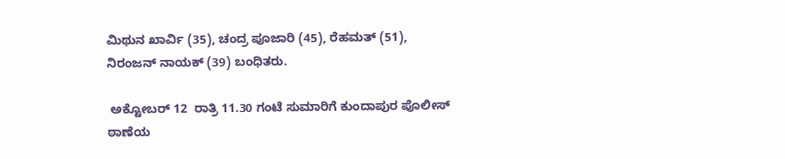ಮಿಥುನ ಖಾರ್ವಿ (35), ಚಂದ್ರ ಪೂಜಾರಿ (45), ರೆಹಮತ್ (51), ನಿರಂಜನ್ ನಾಯಕ್ (39) ಬಂಧಿತರು.

 ಅಕ್ಟೋಬರ್ 12  ರಾತ್ರಿ 11.30 ಗಂಟೆ ಸುಮಾರಿಗೆ ಕುಂದಾಪುರ ಪೊಲೀಸ್ ಠಾಣೆಯ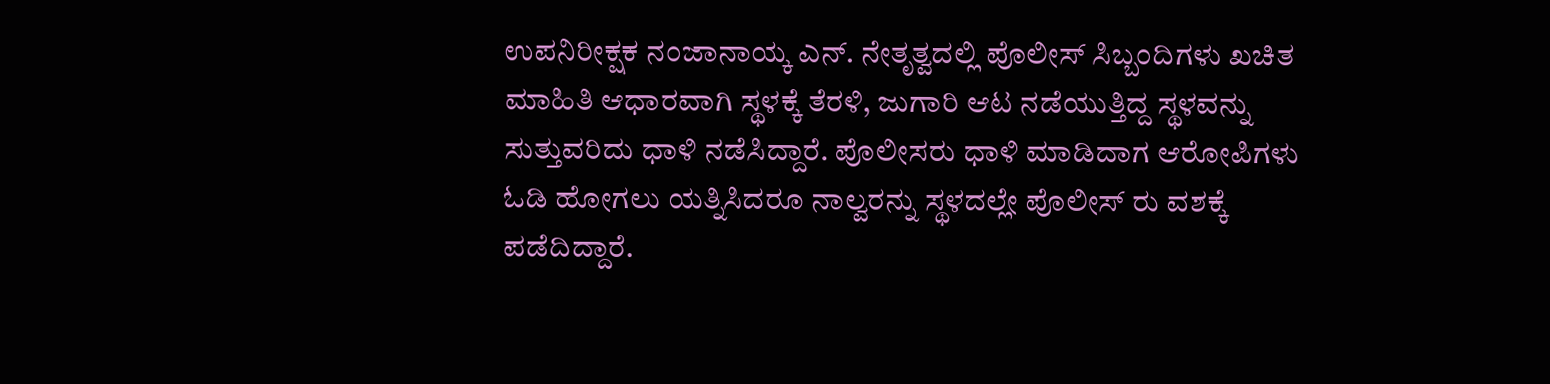ಉಪನಿರೀಕ್ಷಕ ನಂಜಾನಾಯ್ಕ ಎನ್. ನೇತೃತ್ವದಲ್ಲಿ ಪೊಲೀಸ್‌ ಸಿಬ್ಬಂದಿಗಳು ಖಚಿತ ಮಾಹಿತಿ ಆಧಾರವಾಗಿ ಸ್ಥಳಕ್ಕೆ ತೆರಳಿ, ಜುಗಾರಿ ಆಟ ನಡೆಯುತ್ತಿದ್ದ ಸ್ಥಳವನ್ನು ಸುತ್ತುವರಿದು ಧಾಳಿ ನಡೆಸಿದ್ದಾರೆ. ಪೊಲೀಸರು ಧಾಳಿ ಮಾಡಿದಾಗ ಆರೋಪಿಗಳು ಓಡಿ ಹೋಗಲು ಯತ್ನಿಸಿದರೂ ನಾಲ್ವರನ್ನು ಸ್ಥಳದಲ್ಲೇ ಪೊಲೀಸ್‌ ರು ವಶಕ್ಕೆ ಪಡೆದಿದ್ದಾರೆ.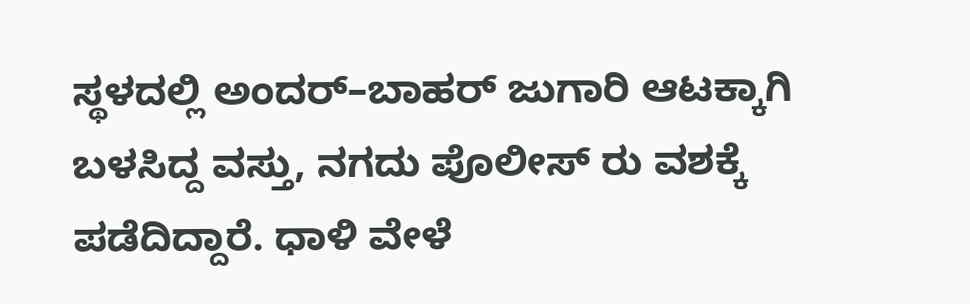ಸ್ಥಳದಲ್ಲಿ ಅಂದರ್–ಬಾಹರ್ ಜುಗಾರಿ ಆಟಕ್ಕಾಗಿ ಬಳಸಿದ್ದ ವಸ್ತು, ನಗದು ಪೊಲೀಸ್‌ ರು ವಶಕ್ಕೆ ಪಡೆದಿದ್ದಾರೆ. ಧಾಳಿ ವೇಳೆ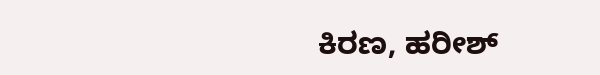ಕಿರಣ, ಹರೀಶ್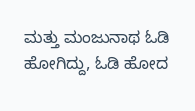ಮತ್ತು ಮಂಜುನಾಥ ಓಡಿ ಹೋಗಿದ್ದು, ಓಡಿ ಹೋದ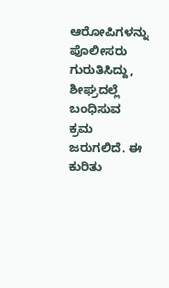ಆರೋಪಿಗಳನ್ನು ಪೊಲೀಸರು ಗುರುತಿಸಿದ್ದು, ಶೀಘ್ರದಲ್ಲೆ ಬಂಧಿಸುವ ಕ್ರಮ ಜರುಗಲಿದೆ. ಈ ಕುರಿತು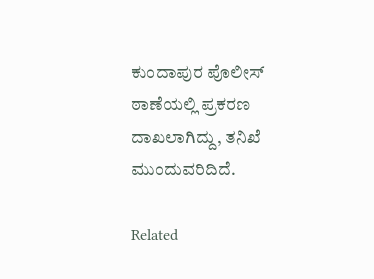ಕುಂದಾಪುರ ಪೊಲೀಸ್ ಠಾಣೆಯಲ್ಲಿ ಪ್ರಕರಣ ದಾಖಲಾಗಿದ್ದು, ತನಿಖೆ ಮುಂದುವರಿದಿದೆ.

Related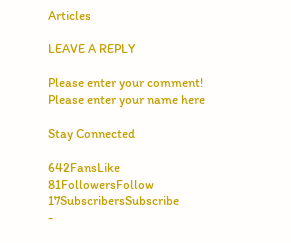Articles

LEAVE A REPLY

Please enter your comment!
Please enter your name here

Stay Connected

642FansLike
81FollowersFollow
17SubscribersSubscribe
-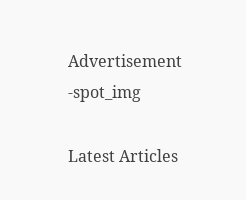Advertisement -spot_img

Latest Articles